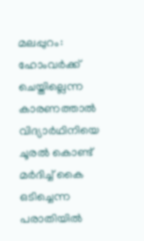മലപ്പുറം: ഹോംവർക്ക് ചെയ്തില്ലെന്ന കാരണത്താൽ വിദ്യാർഥിനിയെ ചൂരൽ കൊണ്ട് മർദിച്ച് കൈ ഒടിച്ചെന്ന പരാതിയിൽ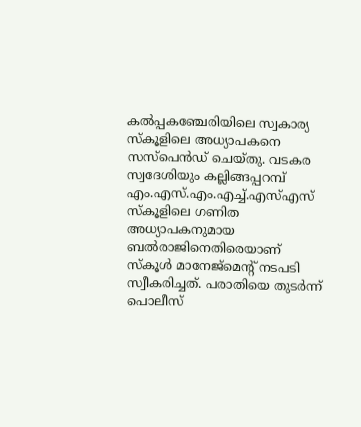കൽപ്പകഞ്ചേരിയിലെ സ്വകാര്യ സ്കൂളിലെ അധ്യാപകനെ സസ്പെൻഡ് ചെയ്തു. വടകര സ്വദേശിയും കല്ലിങ്ങപ്പറമ്പ് എം.എസ്.എം.എച്ച്.എസ്എസ് സ്കൂളിലെ ഗണിത അധ്യാപകനുമായ ബൽരാജിനെതിരെയാണ് സ്കൂൾ മാനേജ്മെന്റ് നടപടി സ്വീകരിച്ചത്. പരാതിയെ തുടർന്ന് പൊലീസ്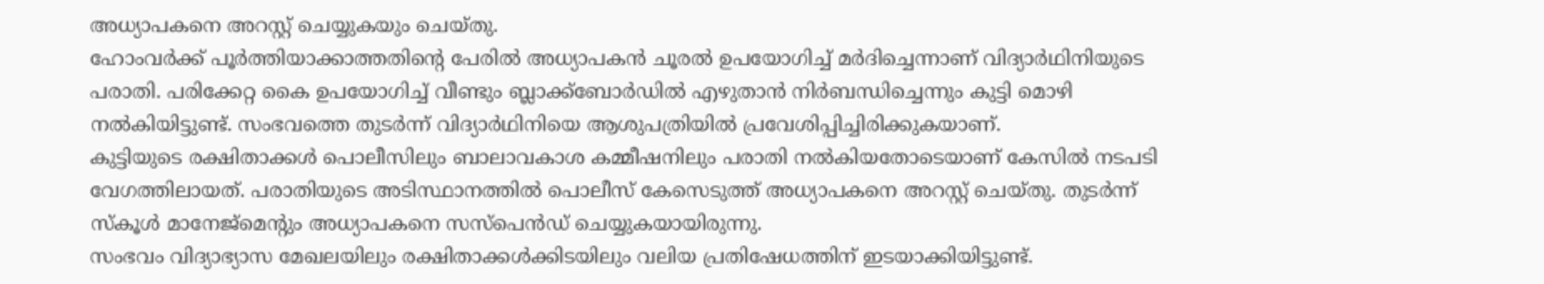അധ്യാപകനെ അറസ്റ്റ് ചെയ്യുകയും ചെയ്തു.
ഹോംവർക്ക് പൂർത്തിയാക്കാത്തതിന്റെ പേരിൽ അധ്യാപകൻ ചൂരൽ ഉപയോഗിച്ച് മർദിച്ചെന്നാണ് വിദ്യാർഥിനിയുടെ പരാതി. പരിക്കേറ്റ കൈ ഉപയോഗിച്ച് വീണ്ടും ബ്ലാക്ക്ബോർഡിൽ എഴുതാൻ നിർബന്ധിച്ചെന്നും കുട്ടി മൊഴി നൽകിയിട്ടുണ്ട്. സംഭവത്തെ തുടർന്ന് വിദ്യാർഥിനിയെ ആശുപത്രിയിൽ പ്രവേശിപ്പിച്ചിരിക്കുകയാണ്.
കുട്ടിയുടെ രക്ഷിതാക്കൾ പൊലീസിലും ബാലാവകാശ കമ്മീഷനിലും പരാതി നൽകിയതോടെയാണ് കേസിൽ നടപടി വേഗത്തിലായത്. പരാതിയുടെ അടിസ്ഥാനത്തിൽ പൊലീസ് കേസെടുത്ത് അധ്യാപകനെ അറസ്റ്റ് ചെയ്തു. തുടർന്ന് സ്കൂൾ മാനേജ്മെന്റും അധ്യാപകനെ സസ്പെൻഡ് ചെയ്യുകയായിരുന്നു.
സംഭവം വിദ്യാഭ്യാസ മേഖലയിലും രക്ഷിതാക്കൾക്കിടയിലും വലിയ പ്രതിഷേധത്തിന് ഇടയാക്കിയിട്ടുണ്ട്.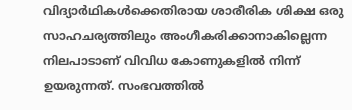വിദ്യാർഥികൾക്കെതിരായ ശാരീരിക ശിക്ഷ ഒരു സാഹചര്യത്തിലും അംഗീകരിക്കാനാകില്ലെന്ന നിലപാടാണ് വിവിധ കോണുകളിൽ നിന്ന് ഉയരുന്നത്. സംഭവത്തിൽ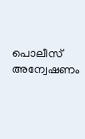പൊലീസ് അന്വേഷണം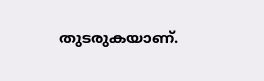തുടരുകയാണ്.